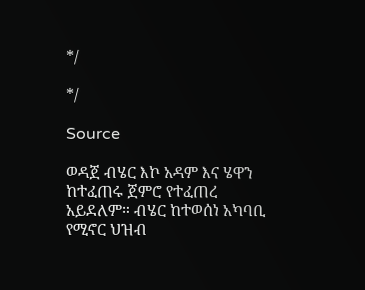*/

*/

Source

ወዳጀ ብሄር እኮ አዳም እና ሄዋን ከተፈጠሩ ጀምሮ የተፈጠረ አይደለም። ብሄር ከተወሰነ አካባቢ የሚኖር ህዝብ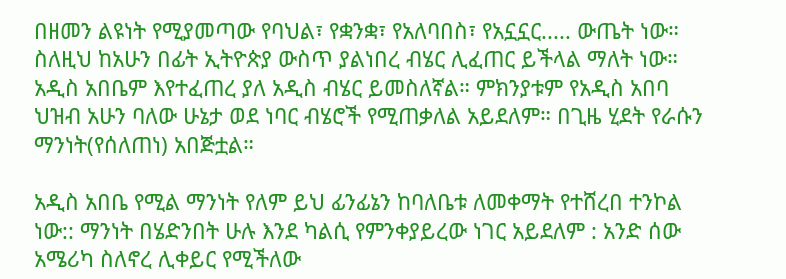በዘመን ልዩነት የሚያመጣው የባህል፣ የቋንቋ፣ የአለባበስ፣ የአኗኗር..... ውጤት ነው። ስለዚህ ከአሁን በፊት ኢትዮጵያ ውስጥ ያልነበረ ብሄር ሊፈጠር ይችላል ማለት ነው። አዲስ አበቤም እየተፈጠረ ያለ አዲስ ብሄር ይመስለኛል። ምክንያቱም የአዲስ አበባ ህዝብ አሁን ባለው ሁኔታ ወደ ነባር ብሄሮች የሚጠቃለል አይደለም። በጊዜ ሂደት የራሱን ማንነት(የሰለጠነ) አበጅቷል።

አዲስ አበቤ የሚል ማንነት የለም ይህ ፊንፊኔን ከባለቤቱ ለመቀማት የተሸረበ ተንኮል ነው:: ማንነት በሄድንበት ሁሉ እንደ ካልሲ የምንቀያይረው ነገር አይደለም : አንድ ሰው አሜሪካ ስለኖረ ሊቀይር የሚችለው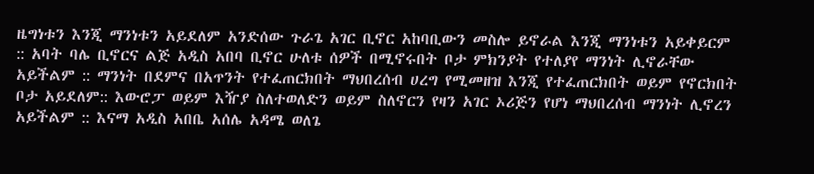ዜግነቱን እንጂ ማንነቱን አይደለም አንድሰው ጉራጌ አገር ቢኖር አከባቢውን መስሎ ይኖራል እንጂ ማንነቱን አይቀይርም :: አባት ባሌ ቢኖርና ልጅ አዲስ አበባ ቢኖር ሁለቱ ሰዎች በሚኖሩበት ቦታ ምክንያት የተለያየ ማንነት ሊኖራቸው አይችልም :: ማንነት በደምና በአጥንት የተፈጠርክበት ማህበረሰብ ሀረግ የሚመዘዝ እንጂ የተፈጠርክበት ወይም የኖርክበት ቦታ አይደለም:: እውሮፓ ወይም እዥያ ስለተወለድን ወይም ስለኖርን የዛን አገር ኦሪጅን የሆነ ማህበረሰብ ማንነት ሊኖረን አይችልም :: እናማ አዲስ አበቤ አሰሌ አዳሜ ወለጌ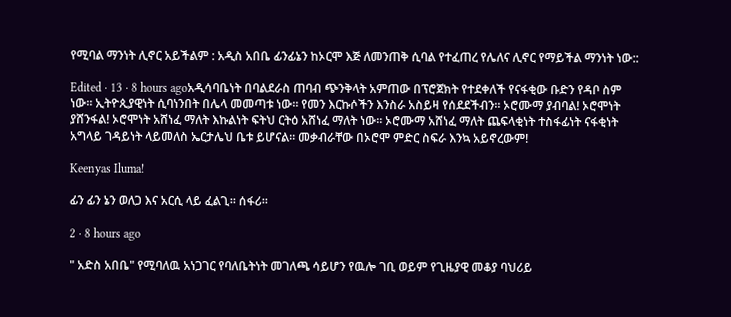የሚባል ማንነት ሊኖር አይችልም : አዲስ አበቤ ፊንፊኔን ከኦርሞ እጅ ለመንጠቅ ሲባል የተፈጠረ የሌለና ሊኖር የማይችል ማንነት ነው::

Edited · 13 · 8 hours agoአዲሳባቤነት በባልደራስ ጠባብ ጭንቅላት አምጠው በፕሮጀክት የተደቀለች የናፋቂው ቡድን የዳቦ ስም ነው። ኢትዮጲያዊነት ሲባነንበት በሌላ መመጣቱ ነው። የመን እርኩሶችን እንስራ አስይዛ የሰደደችብን። ኦሮሙማ ያብባል! ኦሮሞነት ያሸንፋል! ኦሮሞነት አሸነፈ ማለት እኩልነት ፍትህ ርትዕ አሸነፈ ማለት ነው። ኦሮሙማ አሸነፈ ማለት ጨፍላቂነት ተስፋፊነት ናፋቂነት አግላይ ገዳይነት ላይመለስ ኤርታሌህ ቤቱ ይሆናል። መቃብራቸው በኦሮሞ ምድር ስፍራ እንኳ አይኖረውም!

Keenyas Iluma!

ፊን ፊን ኔን ወለጋ እና አርሲ ላይ ፈልጊ። ሰፋሪ።

2 · 8 hours ago

" አድስ አበቤ" የሚባለዉ አነጋገር የባለቤትነት መገለጫ ሳይሆን የዉሎ ገቢ ወይም የጊዜያዊ መቆያ ባህሪይ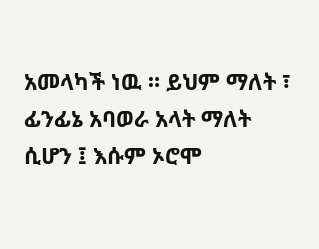አመላካች ነዉ ። ይህም ማለት ፣ ፊንፊኔ አባወራ አላት ማለት ሲሆን ፤ እሱም ኦሮሞ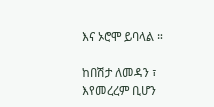እና ኦሮሞ ይባላል ።

ከበሽታ ለመዳን ፣ እየመረረም ቢሆን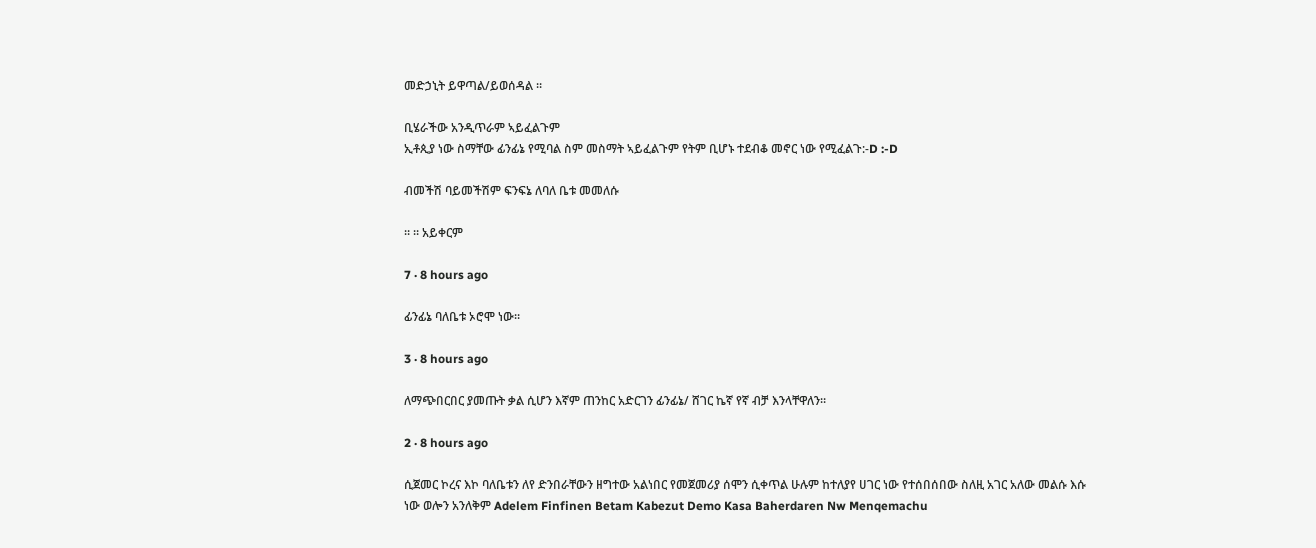መድኃኒት ይዋጣል/ይወሰዳል ።

ቢሄራችው አንዲጥራም ኣይፈልጉም
ኢቶጲያ ነው ስማቸው ፊንፊኔ የሚባል ስም መስማት ኣይፈልጉም የትም ቢሆኑ ተደብቆ መኖር ነው የሚፈልጉ:-D :-D

ብመችሽ ባይመችሽም ፍንፍኔ ለባለ ቤቱ መመለሱ

። ። አይቀርም

7 · 8 hours ago

ፊንፊኔ ባለቤቱ ኦሮሞ ነው።

3 · 8 hours ago

ለማጭበርበር ያመጡት ቃል ሲሆን እኛም ጠንከር አድርገን ፊንፊኔ/ ሸገር ኬኛ የኛ ብቻ እንላቸዋለን።

2 · 8 hours ago

ሲጀመር ኮረና እኮ ባለቤቱን ለየ ድንበራቸውን ዘግተው አልነበር የመጀመሪያ ሰሞን ሲቀጥል ሁሉም ከተለያየ ሀገር ነው የተሰበሰበው ስለዚ አገር አለው መልሱ እሱ ነው ወሎን አንለቅም Adelem Finfinen Betam Kabezut Demo Kasa Baherdaren Nw Menqemachu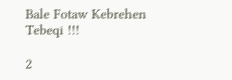Bale Fotaw Kebrehen Tebeqi !!!

2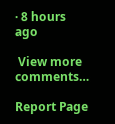· 8 hours ago

 View more comments…

Report Page